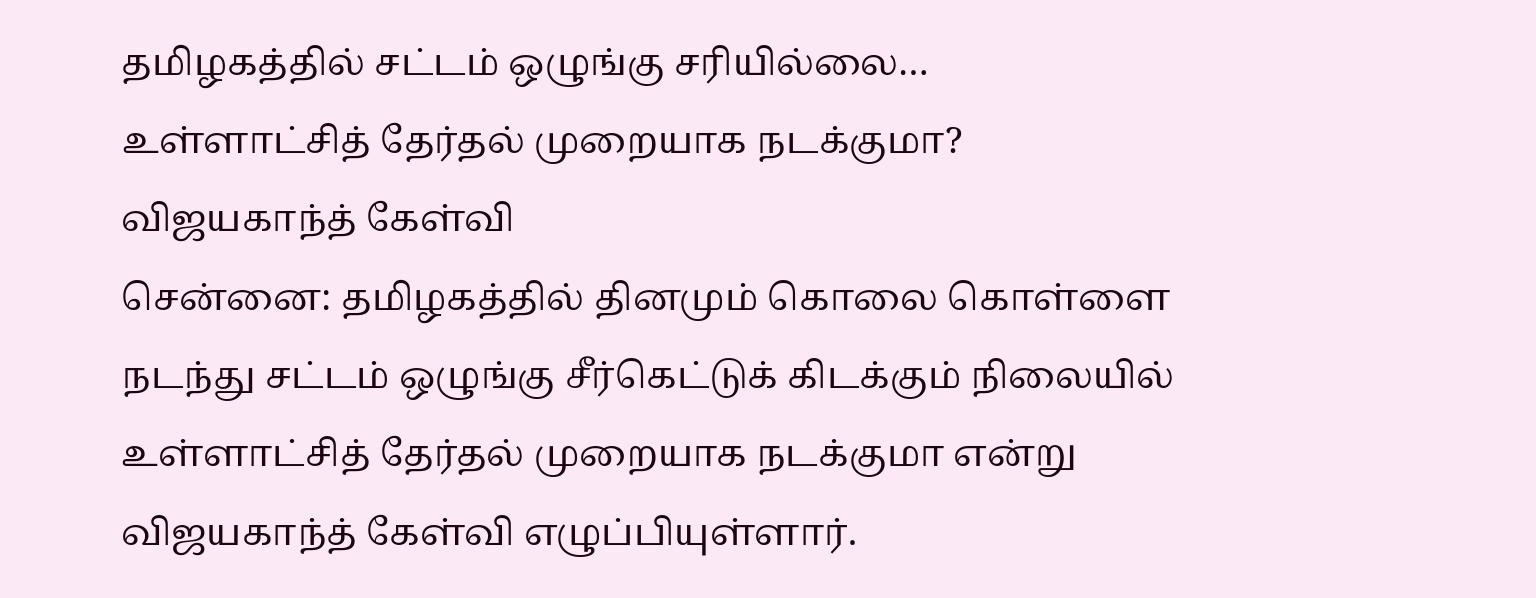தமிழகத்தில் சட்டம் ஒழுங்கு சரியில்லை… உள்ளாட்சித் தேர்தல் முறையாக நடக்குமா? விஜயகாந்த் கேள்வி
சென்னை: தமிழகத்தில் தினமும் கொலை கொள்ளை நடந்து சட்டம் ஒழுங்கு சீர்கெட்டுக் கிடக்கும் நிலையில் உள்ளாட்சித் தேர்தல் முறையாக நடக்குமா என்று விஜயகாந்த் கேள்வி எழுப்பியுள்ளார்.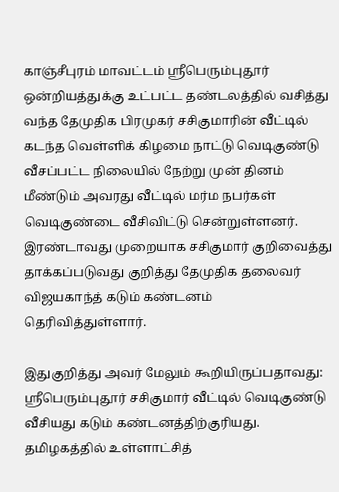காஞ்சீபுரம் மாவட்டம் ஸ்ரீபெரும்புதூர் ஒன்றியத்துக்கு உட்பட்ட தண்டலத்தில் வசித்து வந்த தேமுதிக பிரமுகர் சசிகுமாரின் வீட்டில் கடந்த வெள்ளிக் கிழமை நாட்டு வெடிகுண்டு வீசப்பட்ட நிலையில் நேற்று முன் தினம் மீண்டும் அவரது வீட்டில் மர்ம நபர்கள் வெடிகுண்டை வீசிவிட்டு சென்றுள்ளனர். இரண்டாவது முறையாக சசிகுமார் குறிவைத்து தாக்கப்படுவது குறித்து தேமுதிக தலைவர் விஜயகாந்த் கடும் கண்டனம் தெரிவித்துள்ளார்.

இதுகுறித்து அவர் மேலும் கூறியிருப்பதாவது: ஸ்ரீபெரும்புதூர் சசிகுமார் வீட்டில் வெடிகுண்டு வீசியது கடும் கண்டனத்திற்குரியது. தமிழகத்தில் உள்ளாட்சித்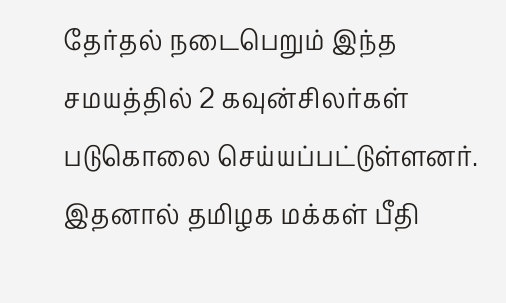தேர்தல் நடைபெறும் இந்த சமயத்தில் 2 கவுன்சிலர்கள் படுகொலை செய்யப்பட்டுள்ளனர். இதனால் தமிழக மக்கள் பீதி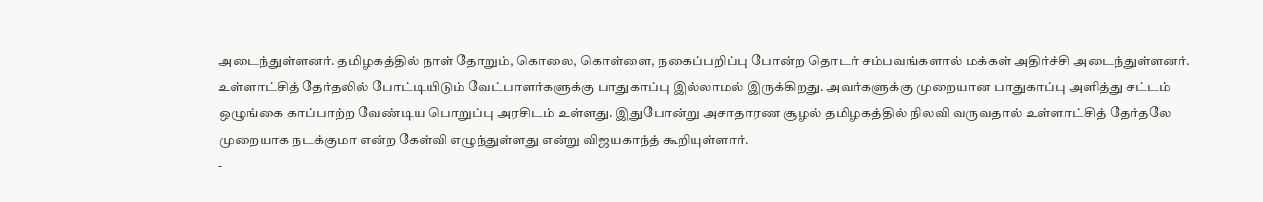அடைந்துள்ளனர். தமிழகத்தில் நாள் தோறும், கொலை, கொள்ளை, நகைப்பறிப்பு போன்ற தொடர் சம்பவங்களால் மக்கள் அதிர்ச்சி அடைந்துள்ளனர்.
உள்ளாட்சித் தேர்தலில் போட்டியிடும் வேட்பாளர்களுக்கு பாதுகாப்பு இல்லாமல் இருக்கிறது. அவர்களுக்கு முறையான பாதுகாப்பு அளித்து சட்டம் ஒழுங்கை காப்பாற்ற வேண்டிய பொறுப்பு அரசிடம் உள்ளது. இதுபோன்று அசாதாரண சூழல் தமிழகத்தில் நிலவி வருவதால் உள்ளாட்சித் தேர்தலே முறையாக நடக்குமா என்ற கேள்வி எழுந்துள்ளது என்று விஜயகாந்த் கூறியுள்ளார்.
-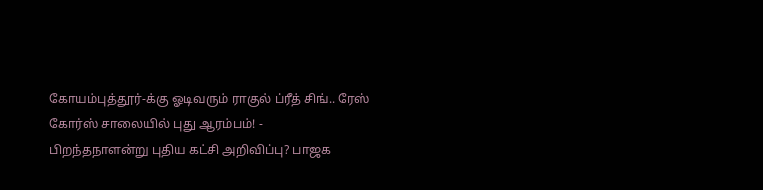கோயம்புத்தூர்-க்கு ஓடிவரும் ராகுல் ப்ரீத் சிங்.. ரேஸ் கோர்ஸ் சாலையில் புது ஆரம்பம்! -
பிறந்தநாளன்று புதிய கட்சி அறிவிப்பு? பாஜக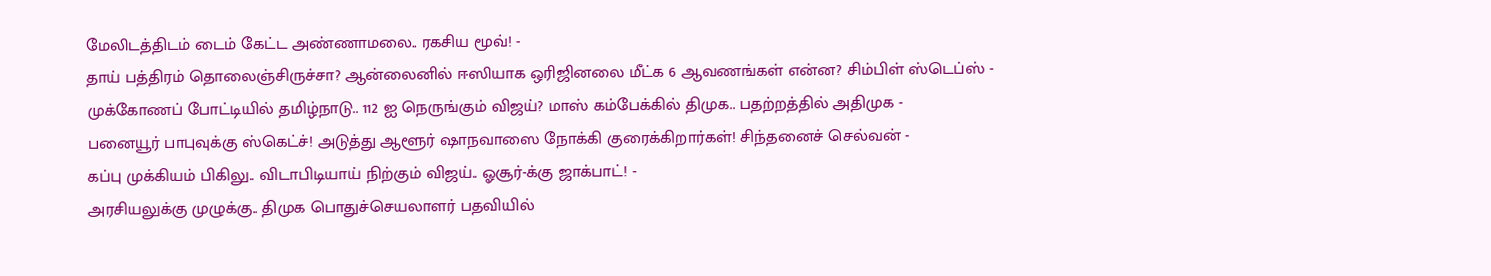மேலிடத்திடம் டைம் கேட்ட அண்ணாமலை.. ரகசிய மூவ்! -
தாய் பத்திரம் தொலைஞ்சிருச்சா? ஆன்லைனில் ஈஸியாக ஒரிஜினலை மீட்க 6 ஆவணங்கள் என்ன? சிம்பிள் ஸ்டெப்ஸ் -
முக்கோணப் போட்டியில் தமிழ்நாடு.. 112 ஐ நெருங்கும் விஜய்? மாஸ் கம்பேக்கில் திமுக.. பதற்றத்தில் அதிமுக -
பனையூர் பாபுவுக்கு ஸ்கெட்ச்! அடுத்து ஆளூர் ஷாநவாஸை நோக்கி குரைக்கிறார்கள்! சிந்தனைச் செல்வன் -
கப்பு முக்கியம் பிகிலு.. விடாபிடியாய் நிற்கும் விஜய்.. ஓசூர்-க்கு ஜாக்பாட்! -
அரசியலுக்கு முழுக்கு.. திமுக பொதுச்செயலாளர் பதவியில்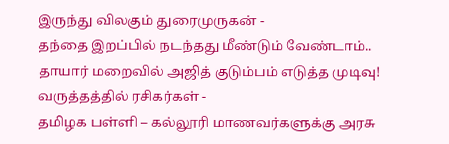இருந்து விலகும் துரைமுருகன் -
தந்தை இறப்பில் நடந்தது மீண்டும் வேண்டாம்.. தாயார் மறைவில் அஜித் குடும்பம் எடுத்த முடிவு! வருத்தத்தில் ரசிகர்கள் -
தமிழக பள்ளி – கல்லூரி மாணவர்களுக்கு அரசு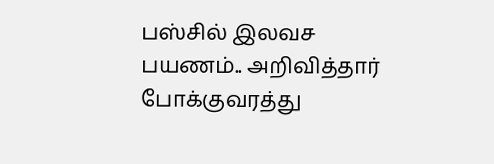பஸ்சில் இலவச பயணம்.. அறிவித்தார் போக்குவரத்து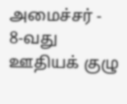அமைச்சர் -
8-வது ஊதியக் குழு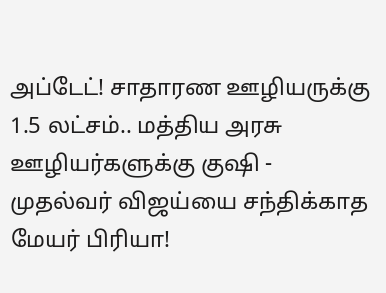அப்டேட்! சாதாரண ஊழியருக்கு 1.5 லட்சம்.. மத்திய அரசு ஊழியர்களுக்கு குஷி -
முதல்வர் விஜய்யை சந்திக்காத மேயர் பிரியா!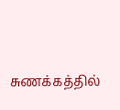சுணக்கத்தில்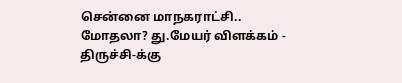சென்னை மாநகராட்சி.. மோதலா? து.மேயர் விளக்கம் -
திருச்சி-க்கு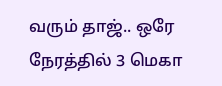வரும் தாஜ்.. ஒரே நேரத்தில் 3 மெகா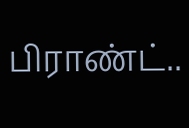பிராண்ட்..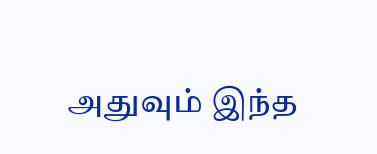அதுவும் இந்த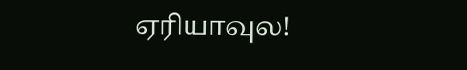ஏரியாவுல!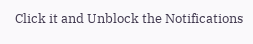Click it and Unblock the Notifications